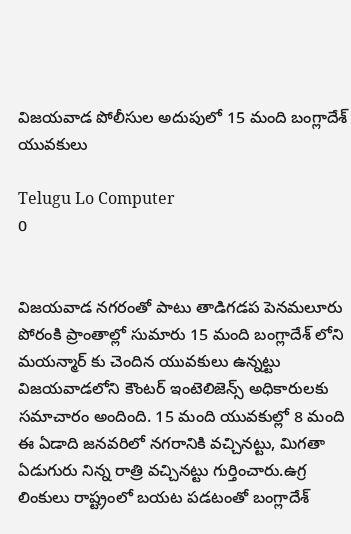విజయవాడ పోలీసుల అదుపులో 15 మంది బంగ్లాదేశ్ యువకులు

Telugu Lo Computer
0


విజయవాడ నగరంతో పాటు తాడిగడప పెనమలూరు పోరంకి ప్రాంతాల్లో సుమారు 15 మంది బంగ్లాదేశ్ లోని మయన్మార్ కు చెందిన యువకులు ఉన్నట్టు విజయవాడలోని కౌంటర్ ఇంటెలిజెన్స్ అధికారులకు సమాచారం అందింది. 15 మంది యువకుల్లో 8 మంది ఈ ఏడాది జనవరిలో నగరానికి వచ్చినట్టు, మిగతా ఏడుగురు నిన్న రాత్రి వచ్చినట్టు గుర్తించారు.ఉగ్ర లింకులు రాష్ట్రంలో బయట పడటంతో బంగ్లాదేశ్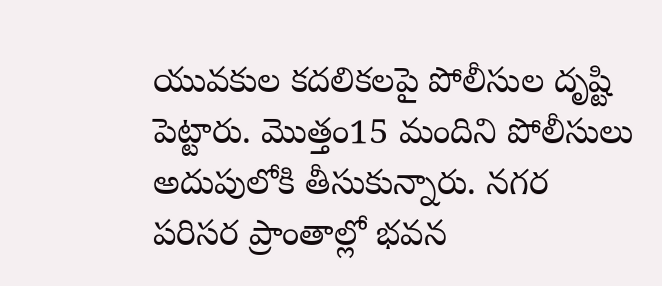యువకుల కదలికలపై పోలీసుల దృష్టి పెట్టారు. మొత్తం15 మందిని పోలీసులు అదుపులోకి తీసుకున్నారు. నగర పరిసర ప్రాంతాల్లో భవన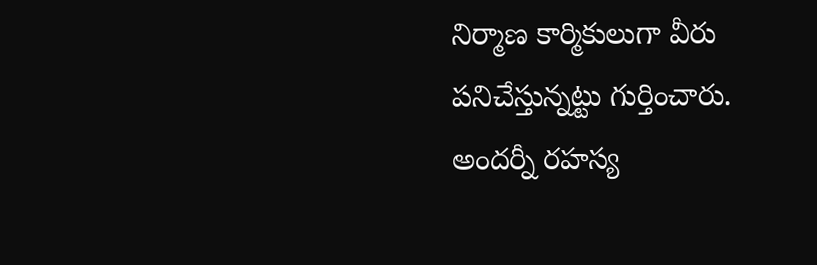నిర్మాణ కార్మికులుగా వీరు పనిచేస్తున్నట్టు గుర్తించారు. అందర్నీ రహస్య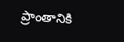ప్రాంతానికి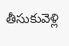తీసుకువెళ్లి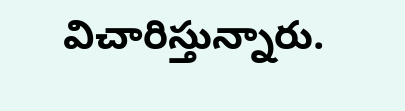విచారిస్తున్నారు.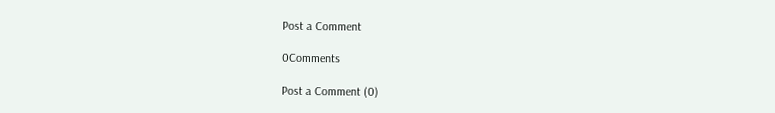Post a Comment

0Comments

Post a Comment (0)